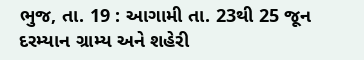ભુજ, તા. 19 : આગામી તા. 23થી 25 જૂન દરમ્યાન ગ્રામ્ય અને શહેરી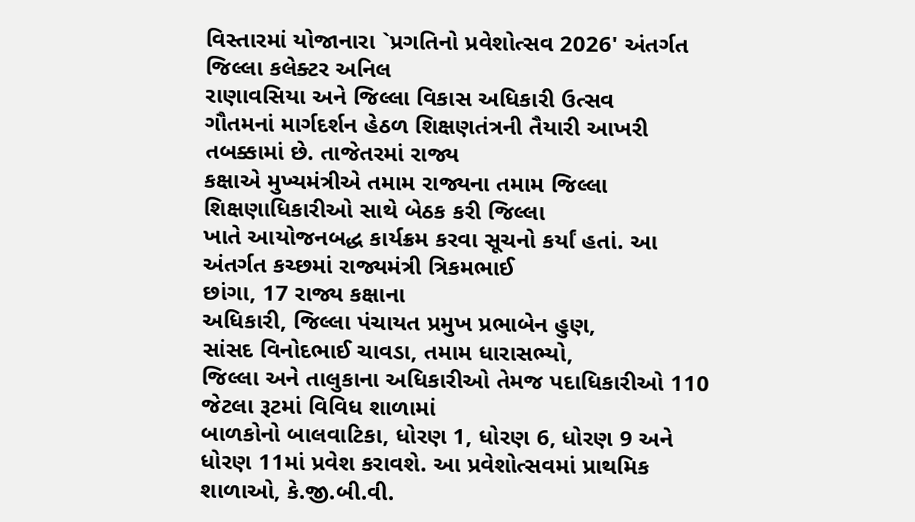વિસ્તારમાં યોજાનારા `પ્રગતિનો પ્રવેશોત્સવ 2026' અંતર્ગત જિલ્લા કલેક્ટર અનિલ
રાણાવસિયા અને જિલ્લા વિકાસ અધિકારી ઉત્સવ
ગૌતમનાં માર્ગદર્શન હેઠળ શિક્ષણતંત્રની તૈયારી આખરી તબક્કામાં છે. તાજેતરમાં રાજ્ય
કક્ષાએ મુખ્યમંત્રીએ તમામ રાજ્યના તમામ જિલ્લા શિક્ષણાધિકારીઓ સાથે બેઠક કરી જિલ્લા
ખાતે આયોજનબદ્ધ કાર્યક્રમ કરવા સૂચનો કર્યાં હતાં. આ અંતર્ગત કચ્છમાં રાજ્યમંત્રી ત્રિકમભાઈ
છાંગા, 17 રાજ્ય કક્ષાના
અધિકારી, જિલ્લા પંચાયત પ્રમુખ પ્રભાબેન હુણ,
સાંસદ વિનોદભાઈ ચાવડા, તમામ ધારાસભ્યો,
જિલ્લા અને તાલુકાના અધિકારીઓ તેમજ પદાધિકારીઓ 110 જેટલા રૂટમાં વિવિધ શાળામાં
બાળકોનો બાલવાટિકા, ધોરણ 1, ધોરણ 6, ધોરણ 9 અને ધોરણ 11માં પ્રવેશ કરાવશે. આ પ્રવેશોત્સવમાં પ્રાથમિક
શાળાઓ, કે.જી.બી.વી.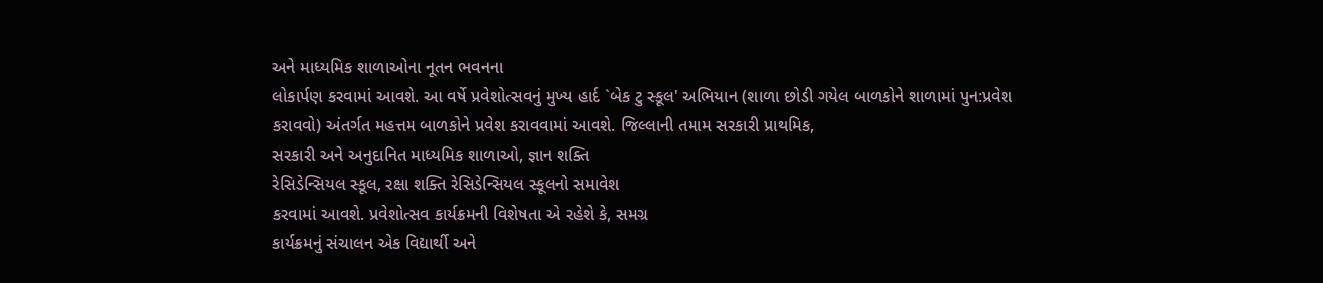અને માધ્યમિક શાળાઓના નૂતન ભવનના
લોકાર્પણ કરવામાં આવશે. આ વર્ષે પ્રવેશોત્સવનું મુખ્ય હાર્દ `બેક ટુ સ્કૂલ' અભિયાન (શાળા છોડી ગયેલ બાળકોને શાળામાં પુન:પ્રવેશ
કરાવવો) અંતર્ગત મહત્તમ બાળકોને પ્રવેશ કરાવવામાં આવશે. જિલ્લાની તમામ સરકારી પ્રાથમિક,
સરકારી અને અનુદાનિત માધ્યમિક શાળાઓ, જ્ઞાન શક્તિ
રેસિડેન્સિયલ સ્કૂલ, રક્ષા શક્તિ રેસિડેન્સિયલ સ્કૂલનો સમાવેશ
કરવામાં આવશે. પ્રવેશોત્સવ કાર્યક્રમની વિશેષતા એ રહેશે કે, સમગ્ર
કાર્યક્રમનું સંચાલન એક વિદ્યાર્થી અને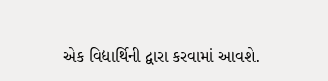એક વિદ્યાર્થિની દ્વારા કરવામાં આવશે.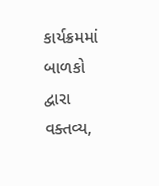કાર્યક્રમમાં
બાળકો દ્વારા વક્તવ્ય,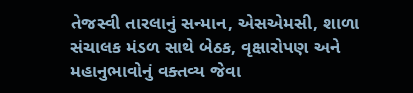તેજસ્વી તારલાનું સન્માન, એસએમસી, શાળા સંચાલક મંડળ સાથે બેઠક, વૃક્ષારોપણ અને મહાનુભાવોનું વક્તવ્ય જેવા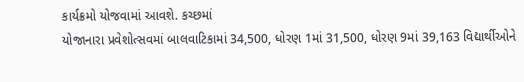કાર્યક્રમો યોજવામાં આવશે. કચ્છમાં
યોજાનારા પ્રવેશોત્સવમાં બાલવાટિકામાં 34,500, ધોરણ 1માં 31,500, ધોરણ 9માં 39,163 વિદ્યાર્થીઓને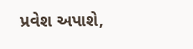પ્રવેશ અપાશે,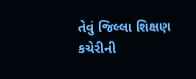તેવું જિલ્લા શિક્ષણ કચેરીની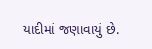યાદીમાં જણાવાયું છે.